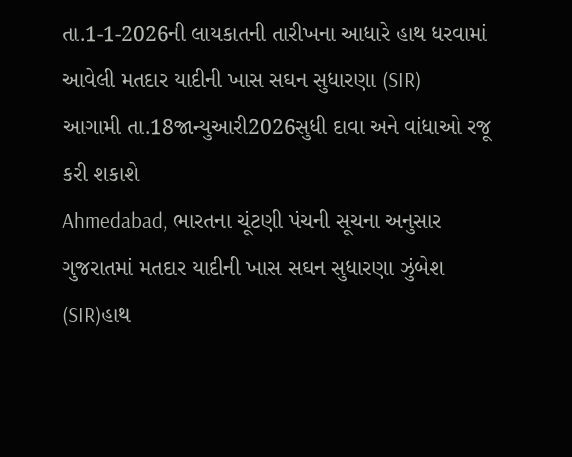તા.1-1-2026ની લાયકાતની તારીખના આધારે હાથ ધરવામાં આવેલી મતદાર યાદીની ખાસ સઘન સુધારણા (SIR)
આગામી તા.18જાન્યુઆરી2026સુધી દાવા અને વાંધાઓ રજૂ કરી શકાશે
Ahmedabad, ભારતના ચૂંટણી પંચની સૂચના અનુસાર ગુજરાતમાં મતદાર યાદીની ખાસ સઘન સુધારણા ઝુંબેશ (SIR)હાથ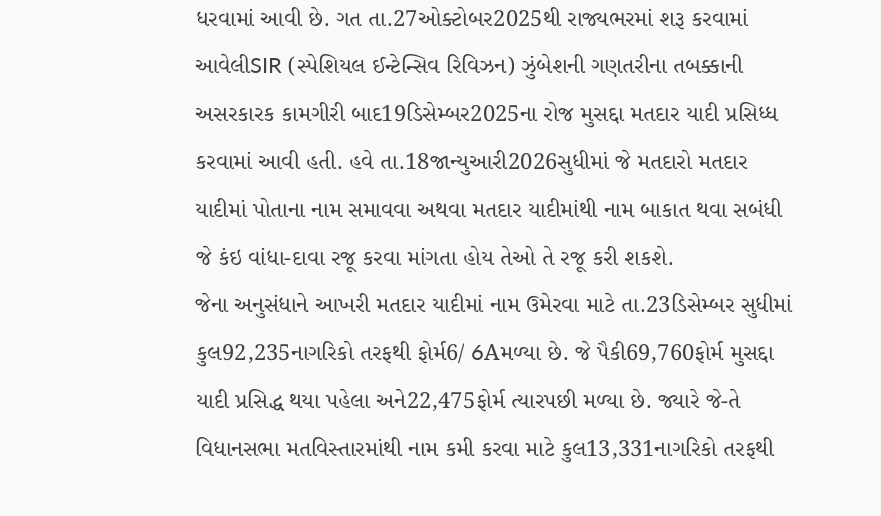ધરવામાં આવી છે. ગત તા.27ઓક્ટોબર2025થી રાજ્યભરમાં શરૂ કરવામાં આવેલીSIR (સ્પેશિયલ ઈન્ટેન્સિવ રિવિઝન) ઝુંબેશની ગણતરીના તબક્કાની અસરકારક કામગીરી બાદ19ડિસેમ્બર2025ના રોજ મુસદ્દા મતદાર યાદી પ્રસિધ્ધ કરવામાં આવી હતી. હવે તા.18જાન્યુઆરી2026સુધીમાં જે મતદારો મતદાર યાદીમાં પોતાના નામ સમાવવા અથવા મતદાર યાદીમાંથી નામ બાકાત થવા સબંધી જે કંઇ વાંધા-દાવા રજૂ કરવા માંગતા હોય તેઓ તે રજૂ કરી શકશે.
જેના અનુસંધાને આખરી મતદાર યાદીમાં નામ ઉમેરવા માટે તા.23ડિસેમ્બર સુધીમાં કુલ92,235નાગરિકો તરફથી ફોર્મ6/ 6Aમળ્યા છે. જે પૈકી69,760ફોર્મ મુસદ્દા યાદી પ્રસિદ્ધ થયા પહેલા અને22,475ફોર્મ ત્યારપછી મળ્યા છે. જ્યારે જે-તે વિધાનસભા મતવિસ્તારમાંથી નામ કમી કરવા માટે કુલ13,331નાગરિકો તરફથી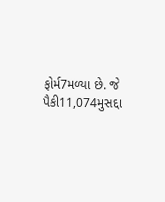ફોર્મ7મળ્યા છે. જે પૈકી11,074મુસદ્દા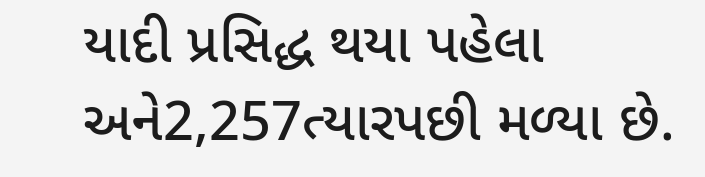યાદી પ્રસિદ્ધ થયા પહેલા અને2,257ત્યારપછી મળ્યા છે.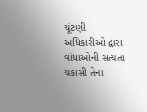ચૂંટણી અધિકારીઓ દ્વારા વાંધાઓની સત્યતા ચકાસી તેના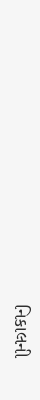નિકાલની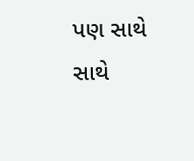પણ સાથે સાથે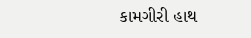કામગીરી હાથ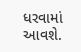ધરવામાં આવશે.